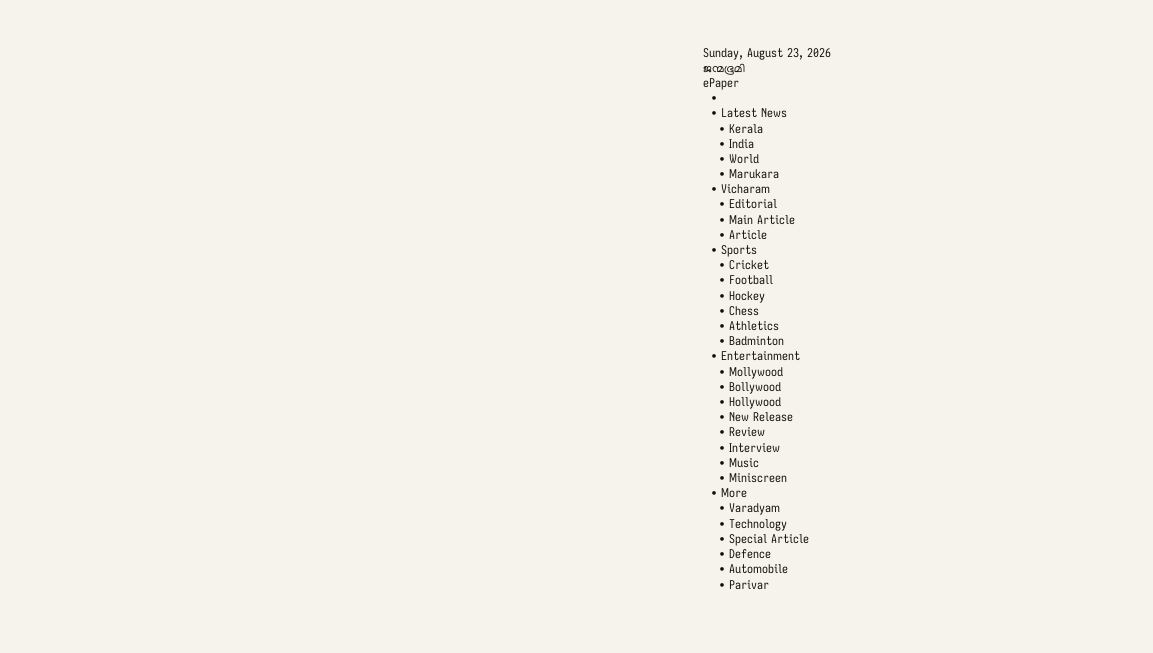Sunday, August 23, 2026
ജന്മഭൂമി
ePaper
  •
  • Latest News
    • Kerala
    • India
    • World
    • Marukara
  • Vicharam
    • Editorial
    • Main Article
    • Article
  • Sports
    • Cricket
    • Football
    • Hockey
    • Chess
    • Athletics
    • Badminton
  • Entertainment
    • Mollywood
    • Bollywood
    • Hollywood
    • New Release
    • Review
    • Interview
    • Music
    • Miniscreen
  • More
    • Varadyam
    • Technology
    • Special Article
    • Defence
    • Automobile
    • Parivar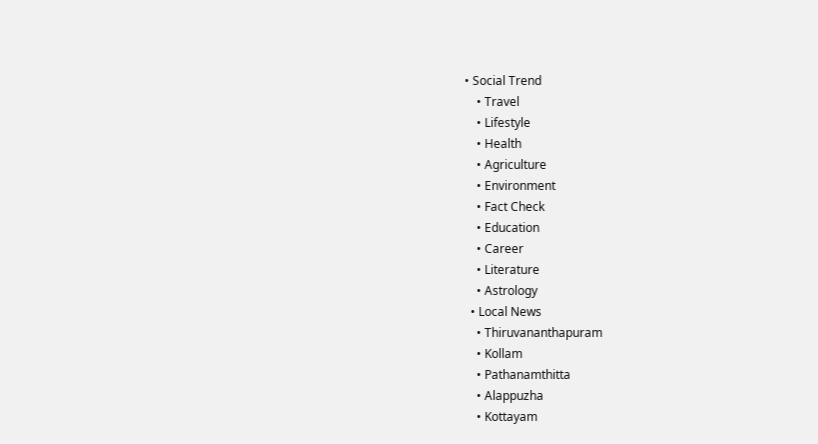• Social Trend
    • Travel
    • Lifestyle
    • Health
    • Agriculture
    • Environment
    • Fact Check
    • Education
    • Career
    • Literature
    • Astrology
  • Local News
    • Thiruvananthapuram
    • Kollam
    • Pathanamthitta
    • Alappuzha
    • Kottayam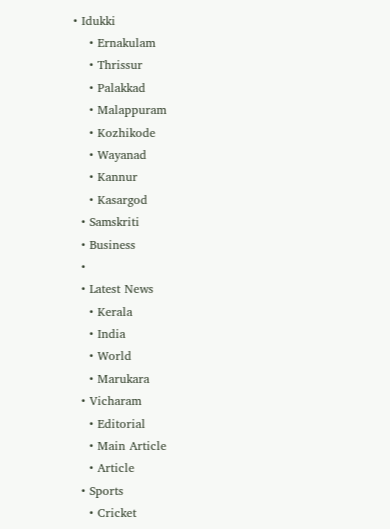• Idukki
    • Ernakulam
    • Thrissur
    • Palakkad
    • Malappuram
    • Kozhikode
    • Wayanad
    • Kannur
    • Kasargod
  • Samskriti
  • Business
  •
  • Latest News
    • Kerala
    • India
    • World
    • Marukara
  • Vicharam
    • Editorial
    • Main Article
    • Article
  • Sports
    • Cricket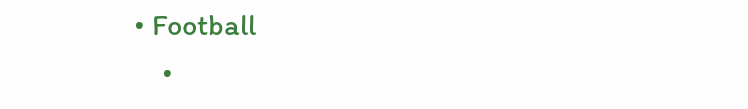• Football
    •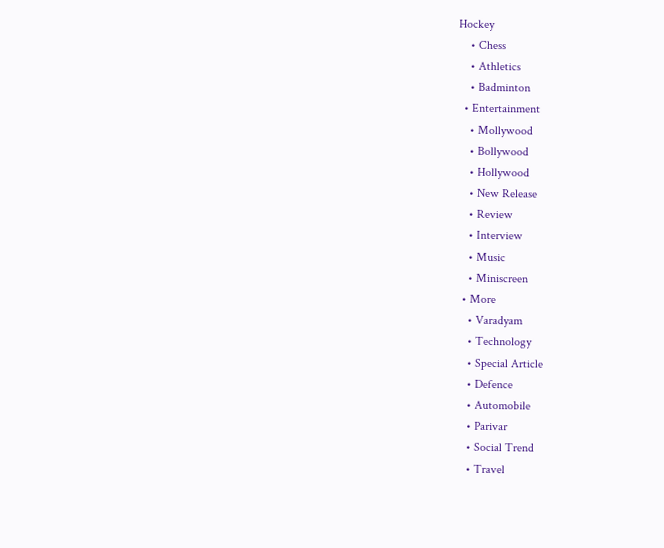Hockey
    • Chess
    • Athletics
    • Badminton
  • Entertainment
    • Mollywood
    • Bollywood
    • Hollywood
    • New Release
    • Review
    • Interview
    • Music
    • Miniscreen
  • More
    • Varadyam
    • Technology
    • Special Article
    • Defence
    • Automobile
    • Parivar
    • Social Trend
    • Travel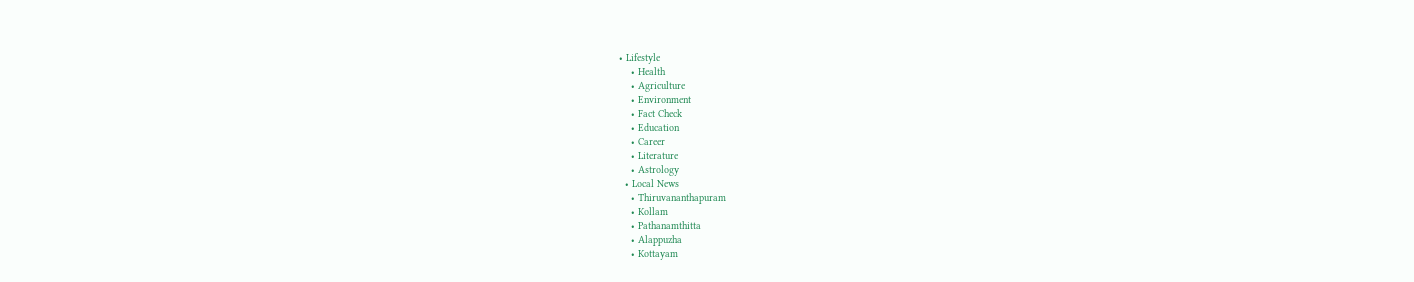• Lifestyle
    • Health
    • Agriculture
    • Environment
    • Fact Check
    • Education
    • Career
    • Literature
    • Astrology
  • Local News
    • Thiruvananthapuram
    • Kollam
    • Pathanamthitta
    • Alappuzha
    • Kottayam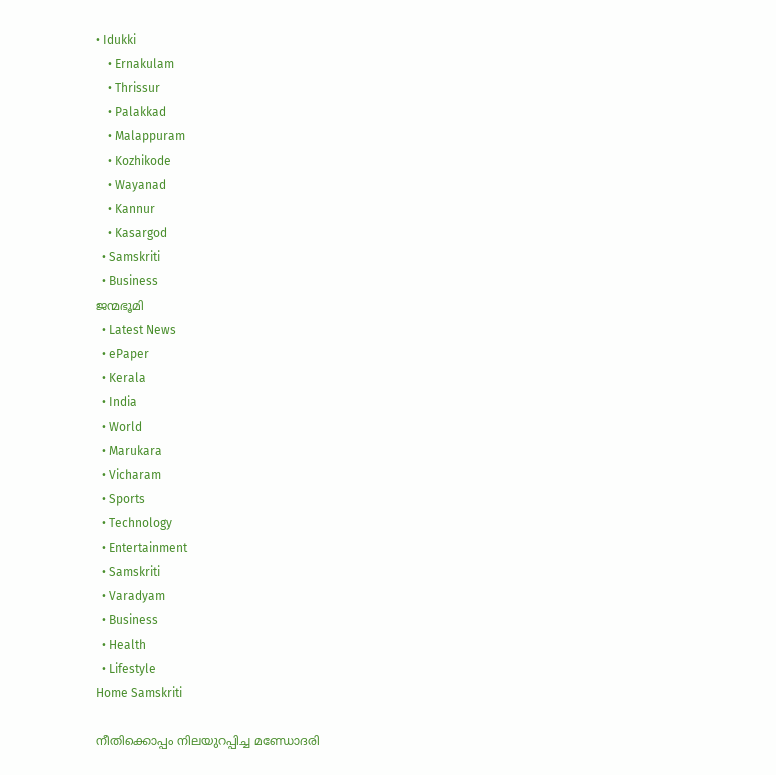• Idukki
    • Ernakulam
    • Thrissur
    • Palakkad
    • Malappuram
    • Kozhikode
    • Wayanad
    • Kannur
    • Kasargod
  • Samskriti
  • Business
ജന്മഭൂമി
  • Latest News
  • ePaper
  • Kerala
  • India
  • World
  • Marukara
  • Vicharam
  • Sports
  • Technology
  • Entertainment
  • Samskriti
  • Varadyam
  • Business
  • Health
  • Lifestyle
Home Samskriti

നീതിക്കൊപ്പം നിലയുറപ്പിച്ച മണ്ഡോദരി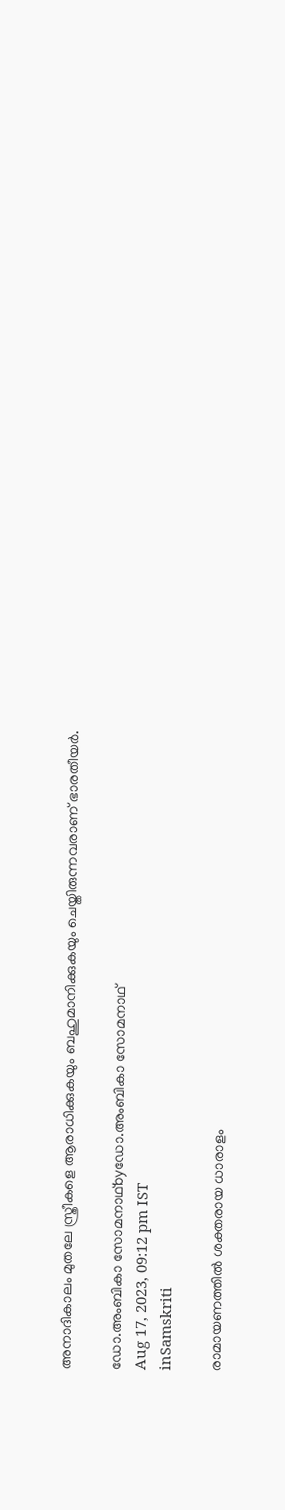അനാദികാലം മുതലേ സ്ത്രീകളെ ആരാധിക്കുകയും ബഹുമാനിക്കുകയും ചെയ്തിരുന്നവരാണ് ഭാരതീയര്‍.

ഡോ.അംബികാ സോമനാഥ്byഡോ.അംബികാ സോമനാഥ്
Aug 17, 2023, 09:12 pm IST
inSamskriti

രാമായണത്തില്‍ ശക്തരായ ധാരാളം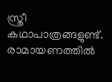സ്ത്രീ കഥാപാത്രങ്ങളുണ്ട്. രാമായണത്തില്‍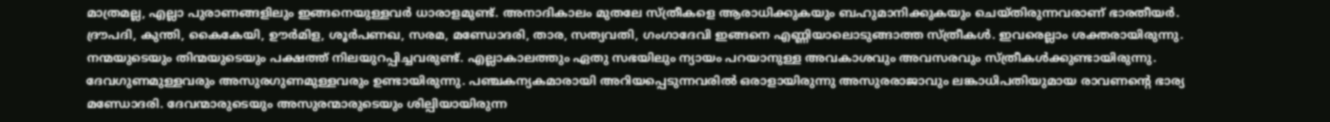മാത്രമല്ല, എല്ലാ പുരാണങ്ങളിലും ഇങ്ങനെയുള്ളവര്‍ ധാരാളമുണ്ട്. അനാദികാലം മുതലേ സ്ത്രീകളെ ആരാധിക്കുകയും ബഹുമാനിക്കുകയും ചെയ്തിരുന്നവരാണ് ഭാരതീയര്‍. ദ്രൗപദി, കുന്തി, കൈകേയി, ഊര്‍മിള, ശൂര്‍പണഖ, സരമ, മണ്ഡോദരി, താര, സത്യവതി, ഗംഗാദേവി ഇങ്ങനെ എണ്ണിയാലൊടുങ്ങാത്ത സ്ത്രീകള്‍. ഇവരെല്ലാം ശക്തരായിരുന്നു. നന്മയുടെയും തിന്മയുടെയും പക്ഷത്ത് നിലയുറപ്പിച്ചവരുണ്ട്. എല്ലാകാലത്തും ഏതു സഭയിലും ന്യായം പറയാനുള്ള അവകാശവും അവസരവും സ്ത്രീകള്‍ക്കുണ്ടായിരുന്നു. ദേവഗുണമുള്ളവരും അസുരഗുണമുള്ളവരും ഉണ്ടായിരുന്നു. പഞ്ചകന്യകമാരായി അറിയപ്പെടുന്നവരില്‍ ഒരാളായിരുന്നു അസുരരാജാവും ലങ്കാധിപതിയുമായ രാവണന്റെ ഭാര്യ മണ്ഡോദരി. ദേവന്മാരുടെയും അസുരന്മാരുടെയും ശില്പിയായിരുന്ന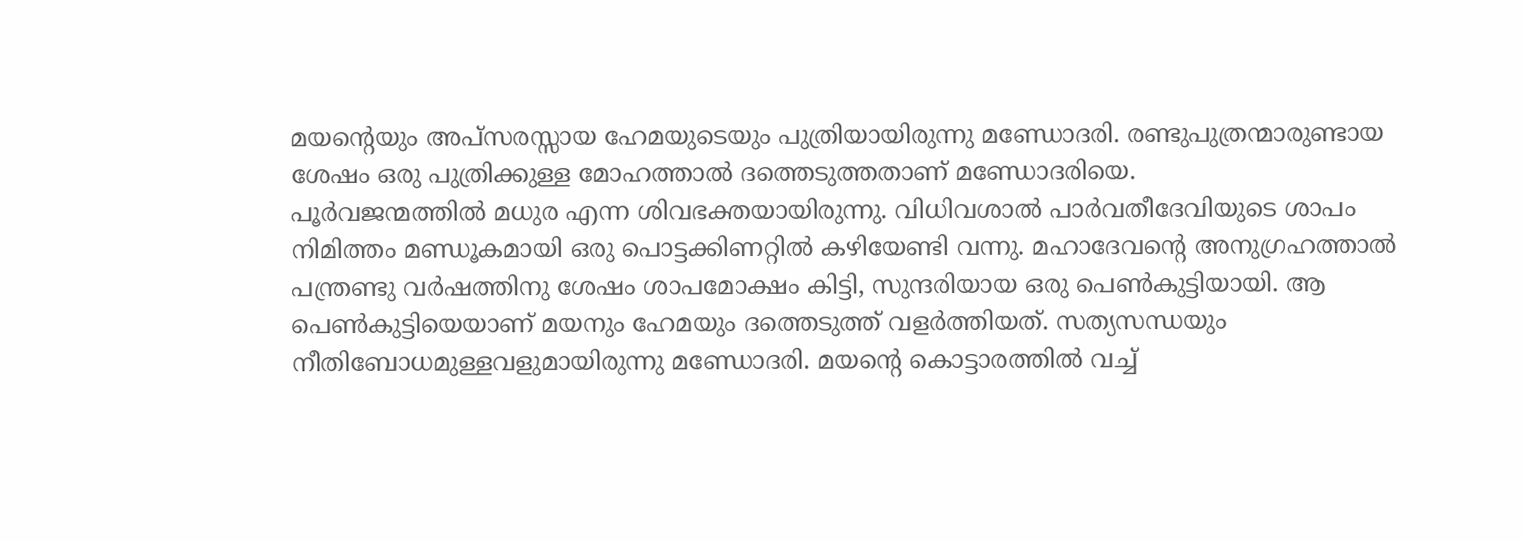മയന്റെയും അപ്‌സരസ്സായ ഹേമയുടെയും പുത്രിയായിരുന്നു മണ്ഡോദരി. രണ്ടുപുത്രന്മാരുണ്ടായ ശേഷം ഒരു പുത്രിക്കുള്ള മോഹത്താല്‍ ദത്തെടുത്തതാണ് മണ്ഡോദരിയെ.
പൂര്‍വജന്മത്തില്‍ മധുര എന്ന ശിവഭക്തയായിരുന്നു. വിധിവശാല്‍ പാര്‍വതീദേവിയുടെ ശാപം നിമിത്തം മണ്ഡൂകമായി ഒരു പൊട്ടക്കിണറ്റില്‍ കഴിയേണ്ടി വന്നു. മഹാദേവന്റെ അനുഗ്രഹത്താല്‍ പന്ത്രണ്ടു വര്‍ഷത്തിനു ശേഷം ശാപമോക്ഷം കിട്ടി, സുന്ദരിയായ ഒരു പെണ്‍കുട്ടിയായി. ആ പെണ്‍കുട്ടിയെയാണ് മയനും ഹേമയും ദത്തെടുത്ത് വളര്‍ത്തിയത്. സത്യസന്ധയും നീതിബോധമുള്ളവളുമായിരുന്നു മണ്ഡോദരി. മയന്റെ കൊട്ടാരത്തില്‍ വച്ച്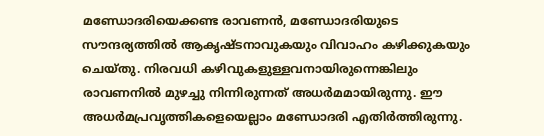മണ്ഡോദരിയെക്കണ്ട രാവണന്‍, മണ്ഡോദരിയുടെ സൗന്ദര്യത്തില്‍ ആകൃഷ്ടനാവുകയും വിവാഹം കഴിക്കുകയും ചെയ്തു. നിരവധി കഴിവുകളുള്ളവനായിരുന്നെങ്കിലും രാവണനില്‍ മുഴച്ചു നിന്നിരുന്നത് അധര്‍മമായിരുന്നു. ഈ അധര്‍മപ്രവൃത്തികളെയെല്ലാം മണ്ഡോദരി എതിര്‍ത്തിരുന്നു.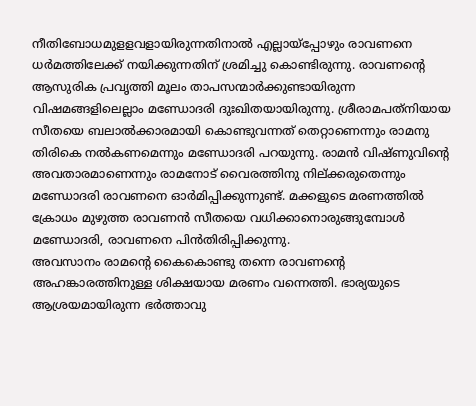നീതിബോധമുളളവളായിരുന്നതിനാല്‍ എല്ലായ്‌പ്പോഴും രാവണനെ ധര്‍മത്തിലേക്ക് നയിക്കുന്നതിന് ശ്രമിച്ചു കൊണ്ടിരുന്നു. രാവണന്റെ ആസുരിക പ്രവൃത്തി മൂലം താപസന്മാര്‍ക്കുണ്ടായിരുന്ന വിഷമങ്ങളിലെല്ലാം മണ്ഡോദരി ദുഃഖിതയായിരുന്നു. ശ്രീരാമപത്‌നിയായ സീതയെ ബലാല്‍ക്കാരമായി കൊണ്ടുവന്നത് തെറ്റാണെന്നും രാമനു തിരികെ നല്‍കണമെന്നും മണ്ഡോദരി പറയുന്നു. രാമന്‍ വിഷ്ണുവിന്റെ അവതാരമാണെന്നും രാമനോട് വൈരത്തിനു നില്ക്കരുതെന്നും മണ്ഡോദരി രാവണനെ ഓര്‍മിപ്പിക്കുന്നുണ്ട്. മക്കളുടെ മരണത്തില്‍ ക്രോധം മുഴുത്ത രാവണന്‍ സീതയെ വധിക്കാനൊരുങ്ങുമ്പോള്‍ മണ്ഡോദരി, രാവണനെ പിന്‍തിരിപ്പിക്കുന്നു.
അവസാനം രാമന്റെ കൈകൊണ്ടു തന്നെ രാവണന്റെ അഹങ്കാരത്തിനുള്ള ശിക്ഷയായ മരണം വന്നെത്തി. ഭാര്യയുടെ ആശ്രയമായിരുന്ന ഭര്‍ത്താവു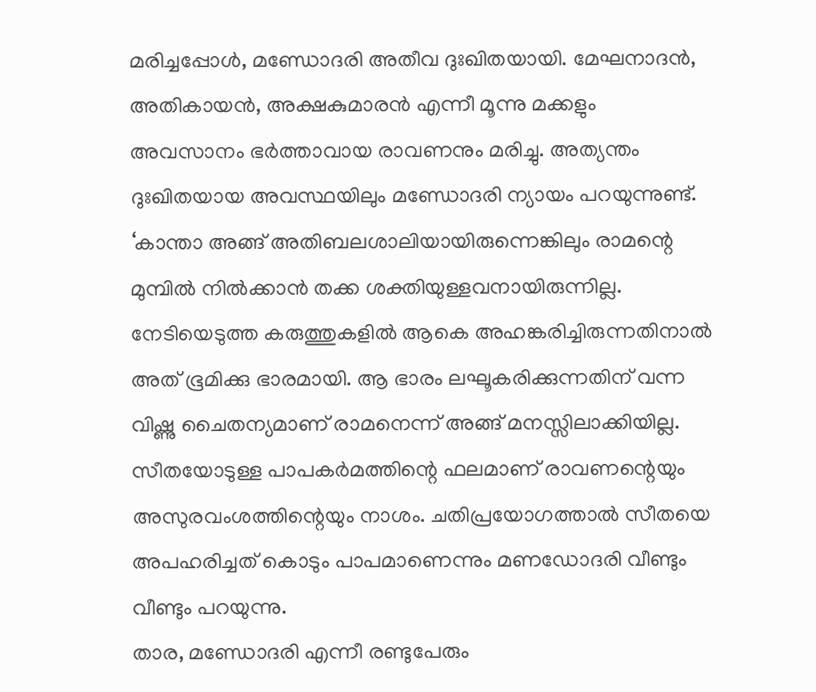മരിച്ചപ്പോള്‍, മണ്ഡോദരി അതീവ ദുഃഖിതയായി. മേഘനാദന്‍, അതികായന്‍, അക്ഷകുമാരന്‍ എന്നീ മൂന്നു മക്കളും അവസാനം ഭര്‍ത്താവായ രാവണനും മരിച്ചു. അത്യന്തം ദുഃഖിതയായ അവസ്ഥയിലും മണ്ഡോദരി ന്യായം പറയുന്നുണ്ട്. ‘കാന്താ അങ്ങ് അതിബലശാലിയായിരുന്നെങ്കിലും രാമന്റെ മുമ്പില്‍ നില്‍ക്കാന്‍ തക്ക ശക്തിയുള്ളവനായിരുന്നില്ല. നേടിയെടുത്ത കരുത്തുകളില്‍ ആകെ അഹങ്കരിച്ചിരുന്നതിനാല്‍ അത് ഭൂമിക്കു ഭാരമായി. ആ ഭാരം ലഘൂകരിക്കുന്നതിന് വന്ന വിഷ്ണു ചൈതന്യമാണ് രാമനെന്ന് അങ്ങ് മനസ്സിലാക്കിയില്ല. സീതയോടുള്ള പാപകര്‍മത്തിന്റെ ഫലമാണ് രാവണന്റെയും അസുരവംശത്തിന്റെയും നാശം. ചതിപ്രയോഗത്താല്‍ സീതയെ അപഹരിച്ചത് കൊടും പാപമാണെന്നും മണഡോദരി വീണ്ടും വീണ്ടും പറയുന്നു.
താര, മണ്ഡോദരി എന്നീ രണ്ടുപേരും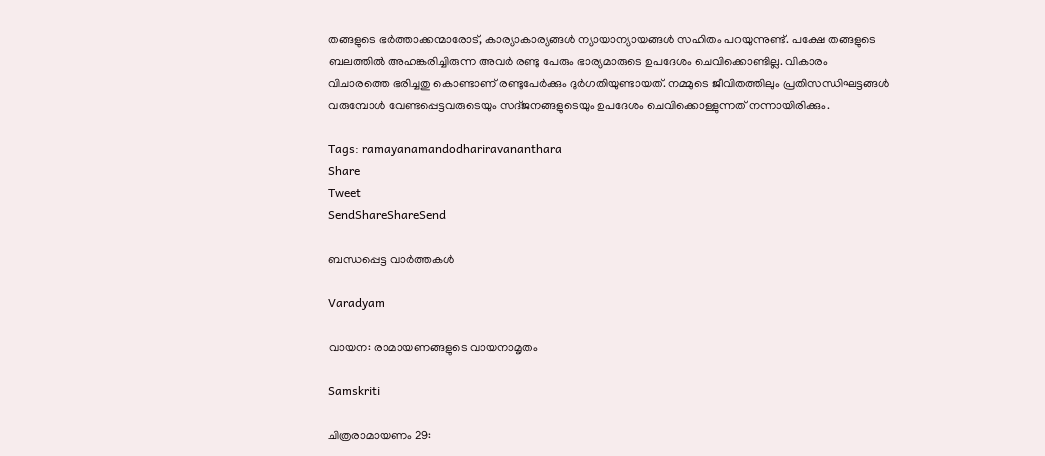തങ്ങളുടെ ഭര്‍ത്താക്കന്മാരോട്, കാര്യാകാര്യങ്ങള്‍ ന്യായാന്യായങ്ങള്‍ സഹിതം പറയുന്നുണ്ട്. പക്ഷേ തങ്ങളുടെ ബലത്തില്‍ അഹങ്കരിച്ചിരുന്ന അവര്‍ രണ്ടു പേരും ഭാര്യമാരുടെ ഉപദേശം ചെവിക്കൊണ്ടില്ല. വികാരം വിചാരത്തെ ഭരിച്ചതു കൊണ്ടാണ് രണ്ടുപേര്‍ക്കും ദുര്‍ഗതിയുണ്ടായത്. നമ്മുടെ ജീവിതത്തിലും പ്രതിസന്ധിഘട്ടങ്ങള്‍ വരുമ്പോള്‍ വേണ്ടപ്പെട്ടവരുടെയും സദ്ജനങ്ങളുടെയും ഉപദേശം ചെവിക്കൊള്ളുന്നത് നന്നായിരിക്കും.

Tags: ramayanamandodhariravananthara
Share
Tweet
SendShareShareSend

ബന്ധപ്പെട്ട വാര്‍ത്തകള്‍

Varadyam

വായന: രാമായണങ്ങളുടെ വായനാമൃതം

Samskriti

ചിത്രരാമായണം 29: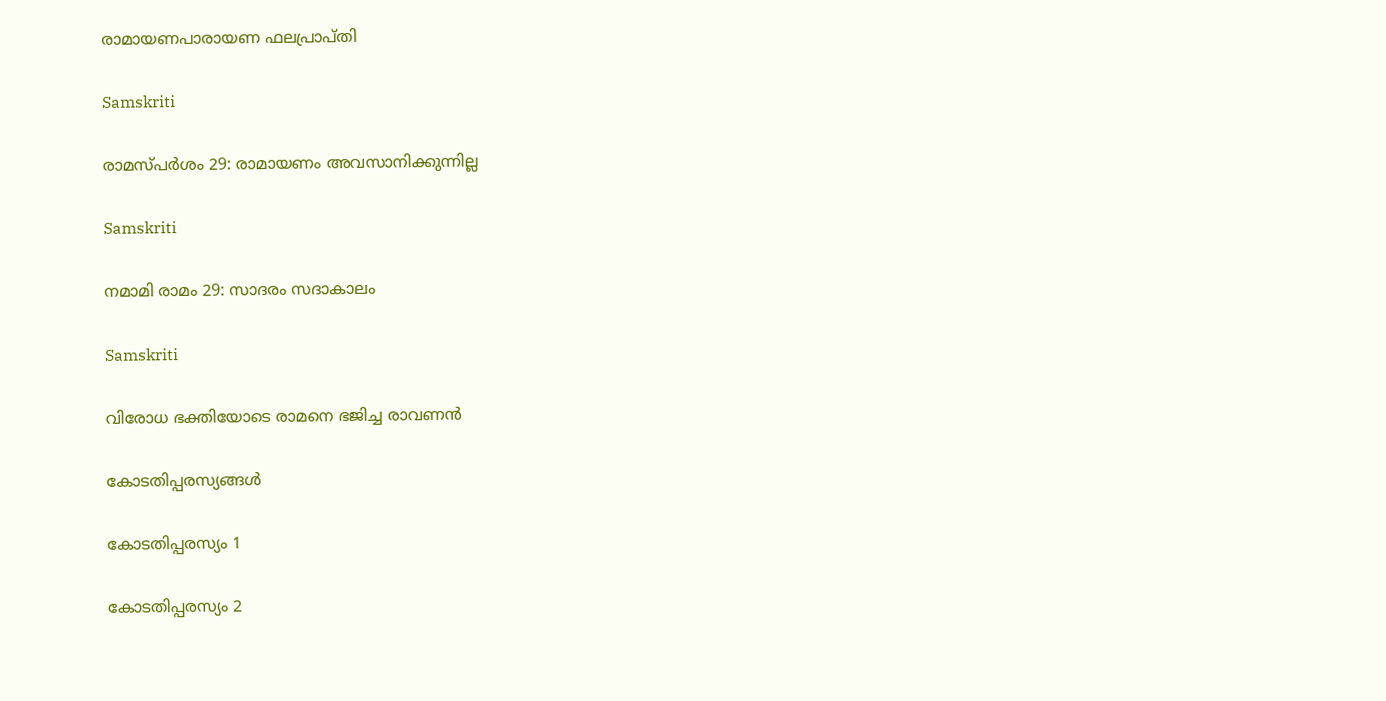രാമായണപാരായണ ഫലപ്രാപ്തി

Samskriti

രാമസ്പര്‍ശം 29: രാമായണം അവസാനിക്കുന്നില്ല

Samskriti

നമാമി രാമം 29: സാദരം സദാകാലം

Samskriti

വിരോധ ഭക്തിയോടെ രാമനെ ഭജിച്ച രാവണന്‍

കോടതിപ്പരസ്യങ്ങള്‍

കോടതിപ്പരസ്യം 1

കോടതിപ്പരസ്യം 2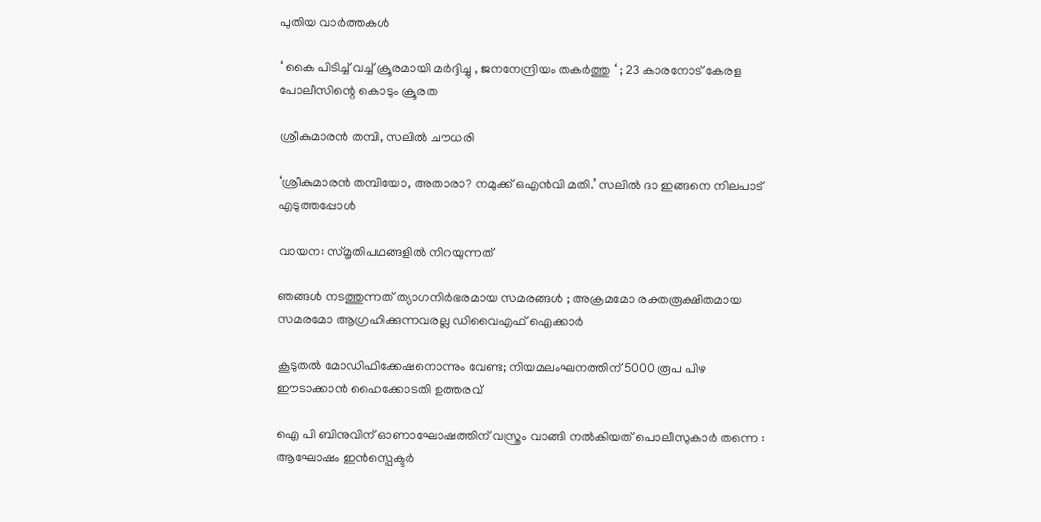പുതിയ വാര്‍ത്തകള്‍

‘ കൈ പിടിച്ച് വച്ച് ക്രൂരമായി മർദ്ദിച്ചു , ജനനേന്ദ്രിയം തകർത്തു ‘ ; 23 കാരനോട് കേരള പോലീസിന്റെ കൊടും ക്രൂരത

ശ്രീകുമാരന്‍ തമ്പി, സലില്‍ ചൗധരി

‘ശ്രീകുമാരന്‍ തമ്പിയോ, അതാരാ? നമുക്ക് ഒഎന്‍വി മതി.’ സലില്‍ ദാ ഇങ്ങനെ നിലപാട് എടുത്തപ്പോള്‍

വായന: സ്മൃതിപഥങ്ങളില്‍ നിറയുന്നത്

ഞങ്ങൾ നടത്തുന്നത് ത്യാഗനിർഭരമായ സമരങ്ങൾ ; അക്രമമോ രക്തരൂക്ഷിതമായ സമരമോ ആഗ്രഹിക്കുന്നവരല്ല ഡിവൈഎഫ് ഐക്കാർ

കൂടുതല്‍ മോഡിഫിക്കേഷനൊന്നും വേണ്ട; നിയമലംഘനത്തിന് 5000 രൂപ പിഴ ഈടാക്കാൻ ഹൈക്കോടതി ഉത്തരവ്

ഐ പി ബിനുവിന് ഓണാഘോഷത്തിന് വസ്ത്രം വാങ്ങി നൽകിയത് പൊലീസുകാർ തന്നെ : ആഘോഷം ഇൻസ്പെക്ടർ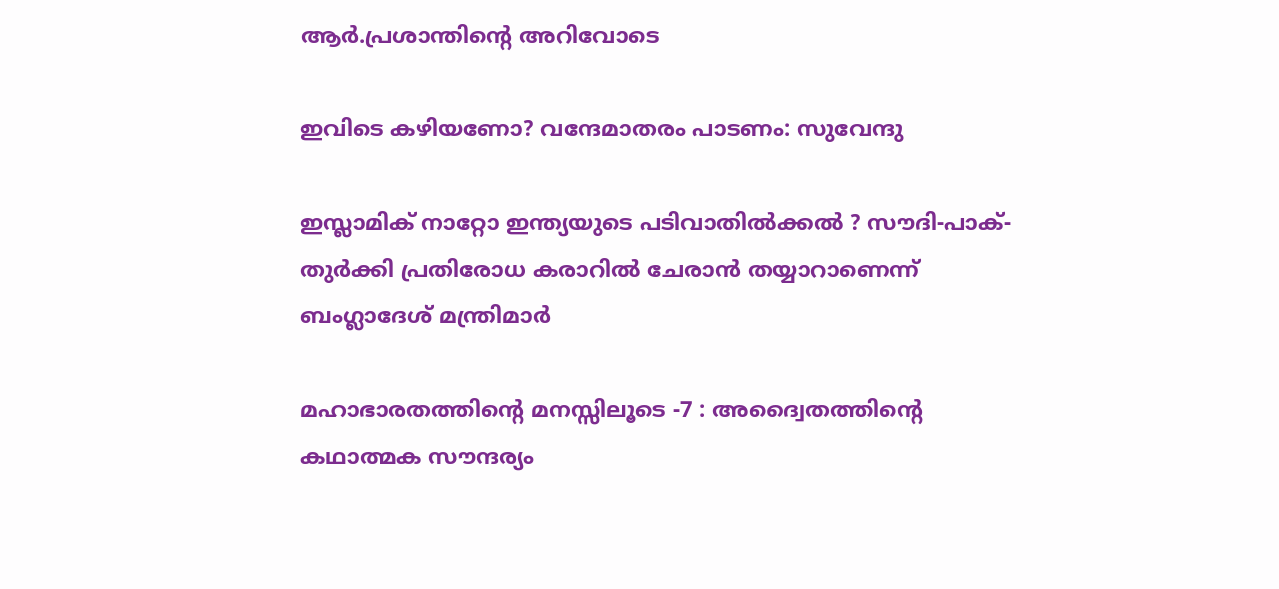ആർ.പ്രശാന്തിന്റെ അറിവോടെ

ഇവിടെ കഴിയണോ? വന്ദേമാതരം പാടണം: സുവേന്ദു

ഇസ്ലാമിക് നാറ്റോ ഇന്ത്യയുടെ പടിവാതിൽക്കൽ ? സൗദി-പാക്-തുർക്കി പ്രതിരോധ കരാറിൽ ചേരാൻ തയ്യാറാണെന്ന് ബംഗ്ലാദേശ് മന്ത്രിമാർ

മഹാഭാരതത്തിന്റെ മനസ്സിലൂടെ -7 : അദ്വൈതത്തിന്റെ കഥാത്മക സൗന്ദര്യം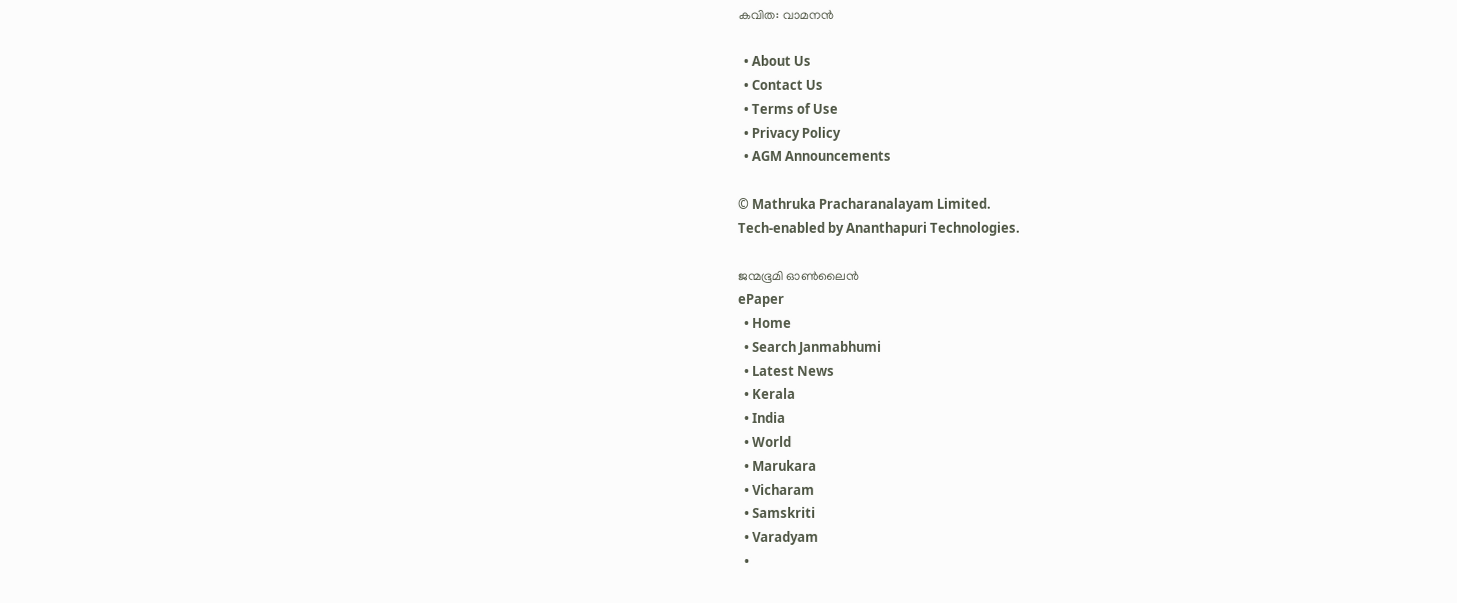കവിത: വാമനന്‍

  • About Us
  • Contact Us
  • Terms of Use
  • Privacy Policy
  • AGM Announcements

© Mathruka Pracharanalayam Limited.
Tech-enabled by Ananthapuri Technologies.

ജന്മഭൂമി ഓണ്‍ലൈന്‍
ePaper
  • Home
  • Search Janmabhumi
  • Latest News
  • Kerala
  • India
  • World
  • Marukara
  • Vicharam
  • Samskriti
  • Varadyam
  •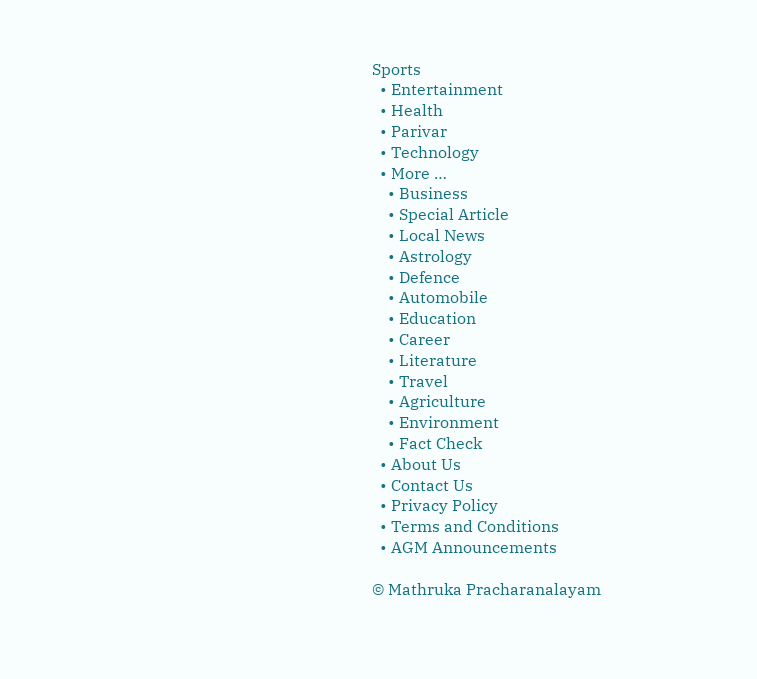Sports
  • Entertainment
  • Health
  • Parivar
  • Technology
  • More …
    • Business
    • Special Article
    • Local News
    • Astrology
    • Defence
    • Automobile
    • Education
    • Career
    • Literature
    • Travel
    • Agriculture
    • Environment
    • Fact Check
  • About Us
  • Contact Us
  • Privacy Policy
  • Terms and Conditions
  • AGM Announcements

© Mathruka Pracharanalayam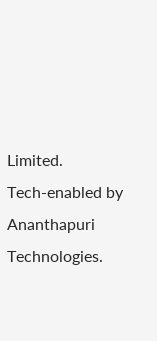Limited.
Tech-enabled by Ananthapuri Technologies.